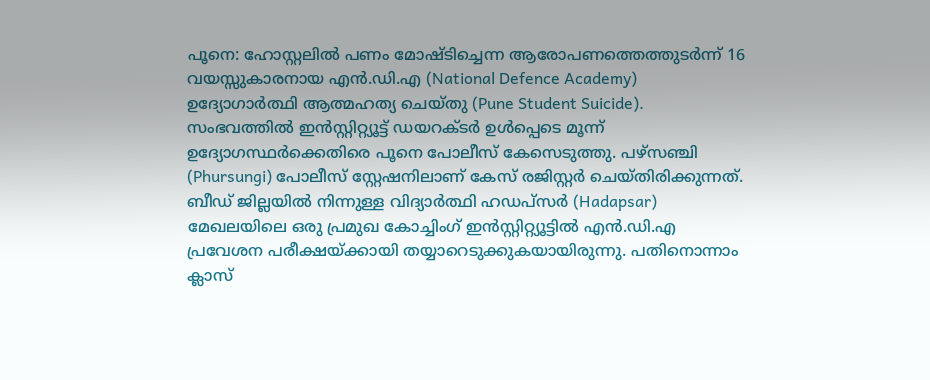പൂനെ: ഹോസ്റ്റലിൽ പണം മോഷ്ടിച്ചെന്ന ആരോപണത്തെത്തുടർന്ന് 16 വയസ്സുകാരനായ എൻ.ഡി.എ (National Defence Academy) ഉദ്യോഗാർത്ഥി ആത്മഹത്യ ചെയ്തു (Pune Student Suicide). സംഭവത്തിൽ ഇൻസ്റ്റിറ്റ്യൂട്ട് ഡയറക്ടർ ഉൾപ്പെടെ മൂന്ന് ഉദ്യോഗസ്ഥർക്കെതിരെ പൂനെ പോലീസ് കേസെടുത്തു. പഴ്സഞ്ചി (Phursungi) പോലീസ് സ്റ്റേഷനിലാണ് കേസ് രജിസ്റ്റർ ചെയ്തിരിക്കുന്നത്.
ബീഡ് ജില്ലയിൽ നിന്നുള്ള വിദ്യാർത്ഥി ഹഡപ്സർ (Hadapsar) മേഖലയിലെ ഒരു പ്രമുഖ കോച്ചിംഗ് ഇൻസ്റ്റിറ്റ്യൂട്ടിൽ എൻ.ഡി.എ പ്രവേശന പരീക്ഷയ്ക്കായി തയ്യാറെടുക്കുകയായിരുന്നു. പതിനൊന്നാം ക്ലാസ്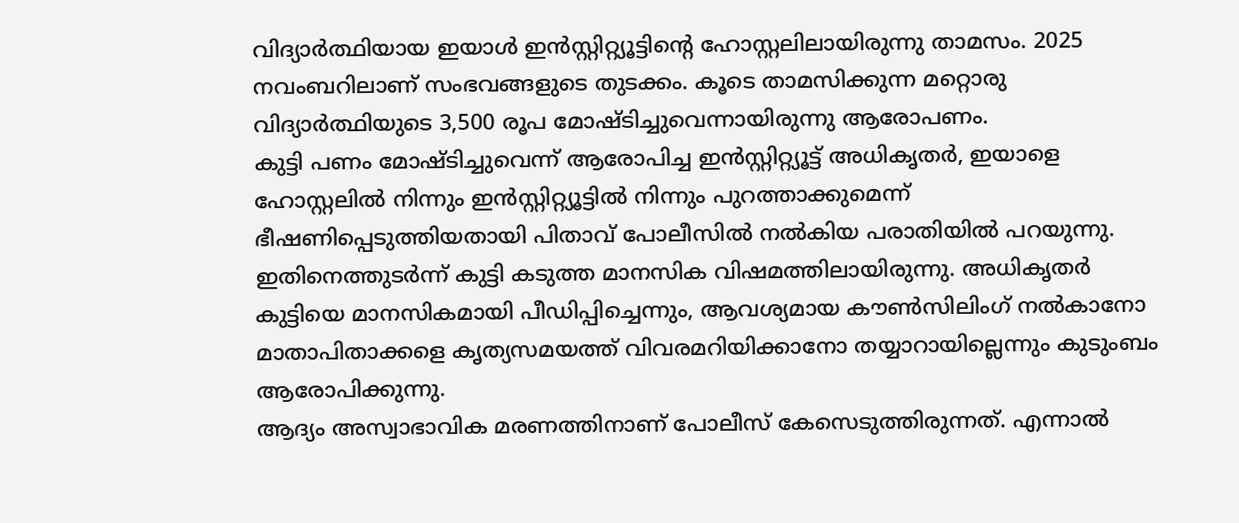വിദ്യാർത്ഥിയായ ഇയാൾ ഇൻസ്റ്റിറ്റ്യൂട്ടിന്റെ ഹോസ്റ്റലിലായിരുന്നു താമസം. 2025 നവംബറിലാണ് സംഭവങ്ങളുടെ തുടക്കം. കൂടെ താമസിക്കുന്ന മറ്റൊരു വിദ്യാർത്ഥിയുടെ 3,500 രൂപ മോഷ്ടിച്ചുവെന്നായിരുന്നു ആരോപണം.
കുട്ടി പണം മോഷ്ടിച്ചുവെന്ന് ആരോപിച്ച ഇൻസ്റ്റിറ്റ്യൂട്ട് അധികൃതർ, ഇയാളെ ഹോസ്റ്റലിൽ നിന്നും ഇൻസ്റ്റിറ്റ്യൂട്ടിൽ നിന്നും പുറത്താക്കുമെന്ന് ഭീഷണിപ്പെടുത്തിയതായി പിതാവ് പോലീസിൽ നൽകിയ പരാതിയിൽ പറയുന്നു. ഇതിനെത്തുടർന്ന് കുട്ടി കടുത്ത മാനസിക വിഷമത്തിലായിരുന്നു. അധികൃതർ കുട്ടിയെ മാനസികമായി പീഡിപ്പിച്ചെന്നും, ആവശ്യമായ കൗൺസിലിംഗ് നൽകാനോ മാതാപിതാക്കളെ കൃത്യസമയത്ത് വിവരമറിയിക്കാനോ തയ്യാറായില്ലെന്നും കുടുംബം ആരോപിക്കുന്നു.
ആദ്യം അസ്വാഭാവിക മരണത്തിനാണ് പോലീസ് കേസെടുത്തിരുന്നത്. എന്നാൽ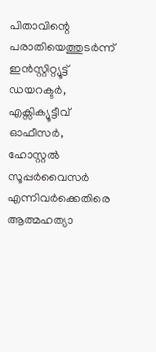പിതാവിന്റെ പരാതിയെത്തുടർന്ന് ഇൻസ്റ്റിറ്റ്യൂട്ട് ഡയറക്ടർ, എക്സിക്യൂട്ടീവ് ഓഫീസർ, ഹോസ്റ്റൽ സൂപ്പർവൈസർ എന്നിവർക്കെതിരെ ആത്മഹത്യാ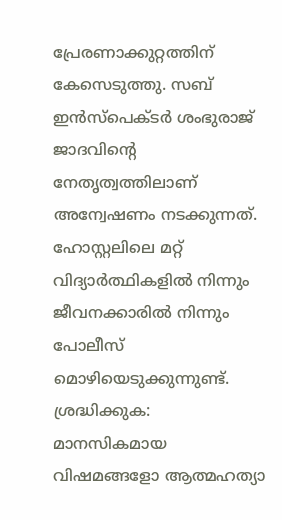പ്രേരണാക്കുറ്റത്തിന് കേസെടുത്തു. സബ് ഇൻസ്പെക്ടർ ശംഭുരാജ് ജാദവിന്റെ നേതൃത്വത്തിലാണ് അന്വേഷണം നടക്കുന്നത്. ഹോസ്റ്റലിലെ മറ്റ് വിദ്യാർത്ഥികളിൽ നിന്നും ജീവനക്കാരിൽ നിന്നും പോലീസ് മൊഴിയെടുക്കുന്നുണ്ട്.
ശ്രദ്ധിക്കുക: മാനസികമായ വിഷമങ്ങളോ ആത്മഹത്യാ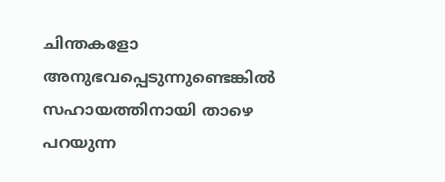ചിന്തകളോ അനുഭവപ്പെടുന്നുണ്ടെങ്കിൽ സഹായത്തിനായി താഴെ പറയുന്ന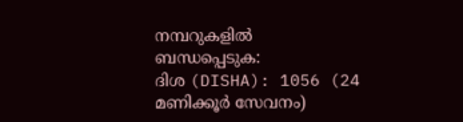നമ്പറുകളിൽ ബന്ധപ്പെടുക:
ദിശ (DISHA): 1056 (24 മണിക്കൂർ സേവനം)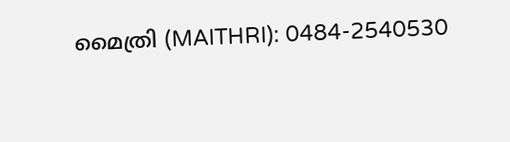മൈത്രി (MAITHRI): 0484-2540530